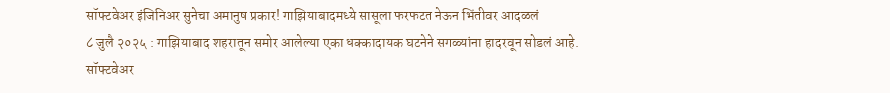सॉफ्टवेअर इंजिनिअर सुनेचा अमानुष प्रकार! गाझियाबादमध्ये सासूला फरफटत नेऊन भिंतीवर आदळलं
८ जुलै २०२५ : गाझियाबाद शहरातून समोर आलेल्या एका धक्कादायक घटनेने सगळ्यांना हादरवून सोडलं आहे. सॉफ्टवेअर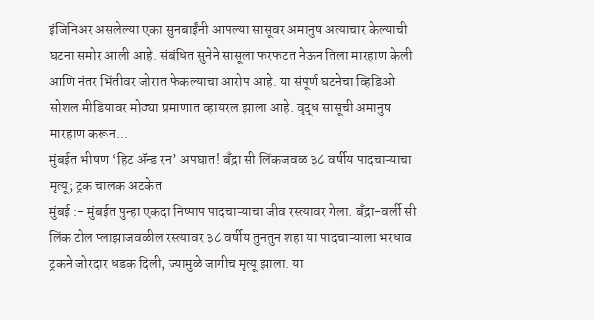इंजिनिअर असलेल्या एका सुनबाईंनी आपल्या सासूवर अमानुष अत्याचार केल्याची घटना समोर आली आहे. संबंधित सुनेने सासूला फरफटत नेऊन तिला मारहाण केली आणि नंतर भिंतीवर जोरात फेकल्याचा आरोप आहे. या संपूर्ण घटनेचा व्हिडिओ सोशल मीडियावर मोठ्या प्रमाणात व्हायरल झाला आहे. वृद्ध सासूची अमानुष मारहाण करून...
मुंबईत भीषण ‘हिट ॲन्ड रन’ अपघात! बँद्रा सी लिंकजवळ ३८ वर्षीय पादचाऱ्याचा मृत्यू; ट्रक चालक अटकेत
मुंबई :- मुंबईत पुन्हा एकदा निष्पाप पादचाऱ्याचा जीव रस्त्यावर गेला. बँद्रा-वर्ली सी लिंक टोल प्लाझाजवळील रस्त्यावर ३८ वर्षीय तुनतुन शहा या पादचाऱ्याला भरधाव ट्रकने जोरदार धडक दिली, ज्यामुळे जागीच मृत्यू झाला. या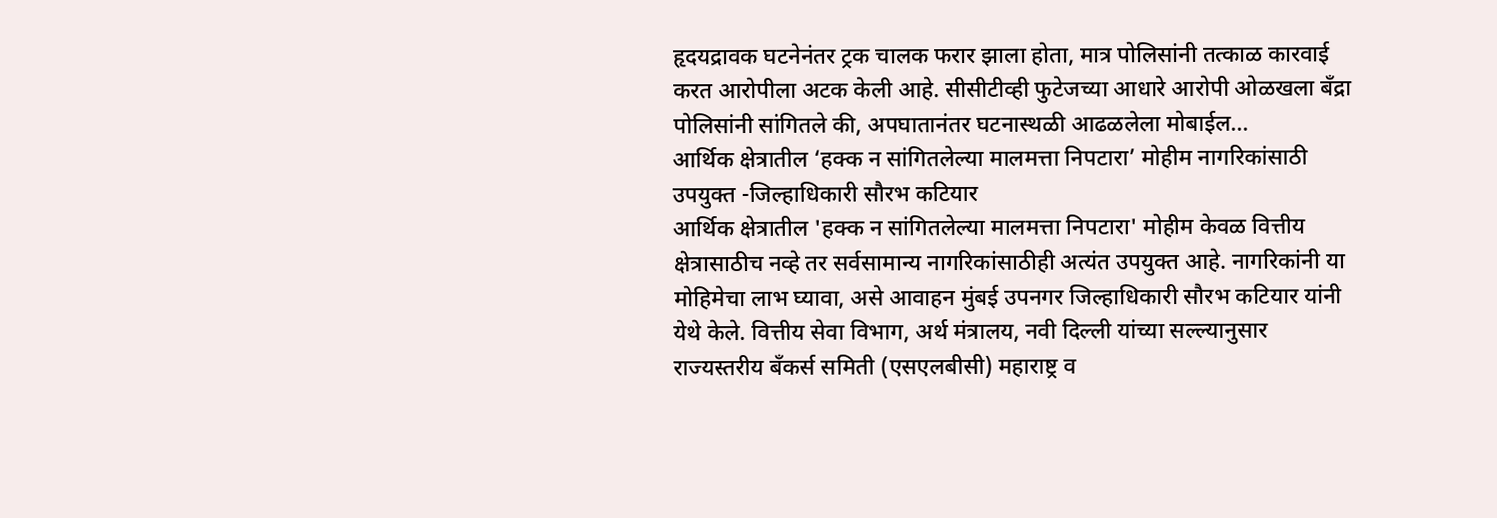हृदयद्रावक घटनेनंतर ट्रक चालक फरार झाला होता, मात्र पोलिसांनी तत्काळ कारवाई करत आरोपीला अटक केली आहे. सीसीटीव्ही फुटेजच्या आधारे आरोपी ओळखला बँद्रा पोलिसांनी सांगितले की, अपघातानंतर घटनास्थळी आढळलेला मोबाईल...
आर्थिक क्षेत्रातील ‘हक्क न सांगितलेल्या मालमत्ता निपटारा’ मोहीम नागरिकांसाठी उपयुक्त -जिल्हाधिकारी सौरभ कटियार
आर्थिक क्षेत्रातील 'हक्क न सांगितलेल्या मालमत्ता निपटारा' मोहीम केवळ वित्तीय क्षेत्रासाठीच नव्हे तर सर्वसामान्य नागरिकांसाठीही अत्यंत उपयुक्त आहे. नागरिकांनी या मोहिमेचा लाभ घ्यावा, असे आवाहन मुंबई उपनगर जिल्हाधिकारी सौरभ कटियार यांनी येथे केले. वित्तीय सेवा विभाग, अर्थ मंत्रालय, नवी दिल्ली यांच्या सल्ल्यानुसार राज्यस्तरीय बँकर्स समिती (एसएलबीसी) महाराष्ट्र व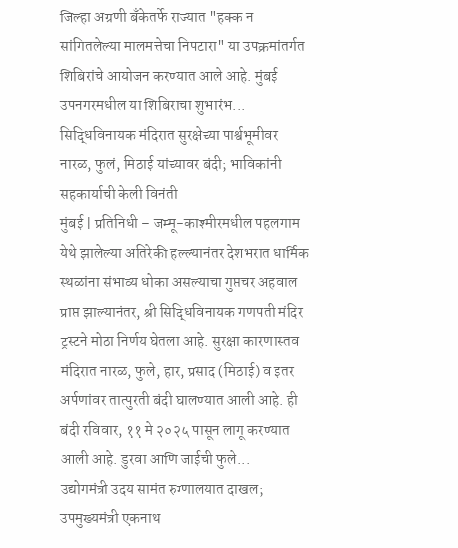जिल्हा अग्रणी बँकेतर्फे राज्यात "हक्क न सांगितलेल्या मालमत्तेचा निपटारा" या उपक्रमांतर्गत शिबिरांचे आयोजन करण्यात आले आहे. मुंबई उपनगरमधील या शिबिराचा शुभारंभ...
सिद्धिविनायक मंदिरात सुरक्षेच्या पार्श्वभूमीवर नारळ, फुलं, मिठाई यांच्यावर बंदी; भाविकांनी सहकार्याची केली विनंती
मुंबई | प्रतिनिधी – जम्मू-काश्मीरमधील पहलगाम येथे झालेल्या अतिरेकी हल्ल्यानंतर देशभरात धार्मिक स्थळांना संभाव्य धोका असल्याचा गुप्तचर अहवाल प्राप्त झाल्यानंतर, श्री सिद्धिविनायक गणपती मंदिर ट्रस्टने मोठा निर्णय घेतला आहे. सुरक्षा कारणास्तव मंदिरात नारळ, फुले, हार, प्रसाद (मिठाई) व इतर अर्पणांवर तात्पुरती बंदी घालण्यात आली आहे. ही बंदी रविवार, ११ मे २०२५ पासून लागू करण्यात आली आहे. डुरवा आणि जाईची फुले...
उद्योगमंत्री उदय सामंत रुग्णालयात दाखल; उपमुख्यमंत्री एकनाथ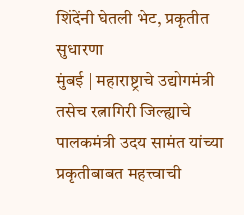शिंदेंनी घेतली भेट, प्रकृतीत सुधारणा
मुंबई | महाराष्ट्राचे उद्योगमंत्री तसेच रत्नागिरी जिल्ह्याचे पालकमंत्री उदय सामंत यांच्या प्रकृतीबाबत महत्त्वाची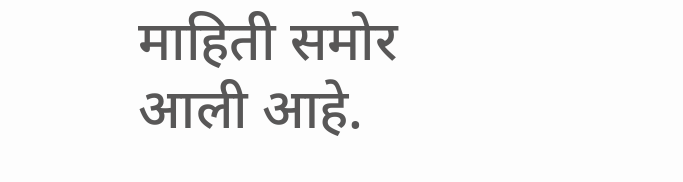माहिती समोर आली आहे.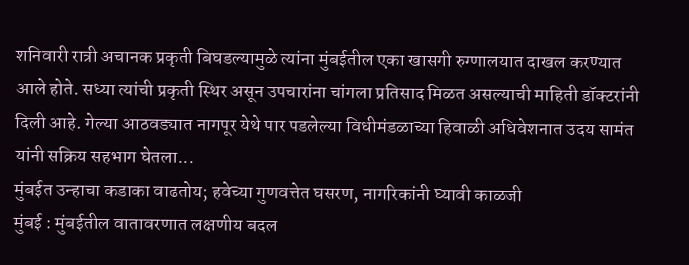शनिवारी रात्री अचानक प्रकृती बिघडल्यामुळे त्यांना मुंबईतील एका खासगी रुग्णालयात दाखल करण्यात आले होते. सध्या त्यांची प्रकृती स्थिर असून उपचारांना चांगला प्रतिसाद मिळत असल्याची माहिती डॉक्टरांनी दिली आहे. गेल्या आठवड्यात नागपूर येथे पार पडलेल्या विधीमंडळाच्या हिवाळी अधिवेशनात उदय सामंत यांनी सक्रिय सहभाग घेतला...
मुंबईत उन्हाचा कडाका वाढतोय; हवेच्या गुणवत्तेत घसरण, नागरिकांनी घ्यावी काळजी
मुंबई : मुंबईतील वातावरणात लक्षणीय बदल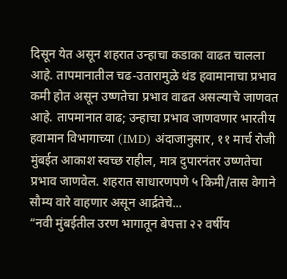दिसून येत असून शहरात उन्हाचा कडाका वाढत चालला आहे. तापमानातील चढ-उतारामुळे थंड हवामानाचा प्रभाव कमी होत असून उष्णतेचा प्रभाव वाढत असल्याचे जाणवत आहे. तापमानात वाढ; उन्हाचा प्रभाव जाणवणार भारतीय हवामान विभागाच्या (IMD) अंदाजानुसार, ११ मार्च रोजी मुंबईत आकाश स्वच्छ राहील, मात्र दुपारनंतर उष्णतेचा प्रभाव जाणवेल. शहरात साधारणपणे ५ किमी/तास वेगाने सौम्य वारे वाहणार असून आर्द्रतेचे...
“नवी मुंबईतील उरण भागातून बेपत्ता २२ वर्षीय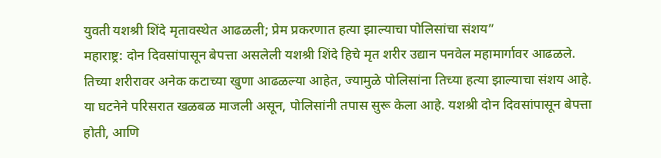युवती यशश्री शिंदे मृतावस्थेत आढळली; प्रेम प्रकरणात हत्या झाल्याचा पोलिसांचा संशय”
महाराष्ट्र: दोन दिवसांपासून बेपत्ता असलेली यशश्री शिंदे हिचे मृत शरीर उद्यान पनवेल महामार्गावर आढळले. तिच्या शरीरावर अनेक कटाच्या खुणा आढळल्या आहेत, ज्यामुळे पोलिसांना तिच्या हत्या झाल्याचा संशय आहे. या घटनेने परिसरात खळबळ माजली असून, पोलिसांनी तपास सुरू केला आहे. यशश्री दोन दिवसांपासून बेपत्ता होती, आणि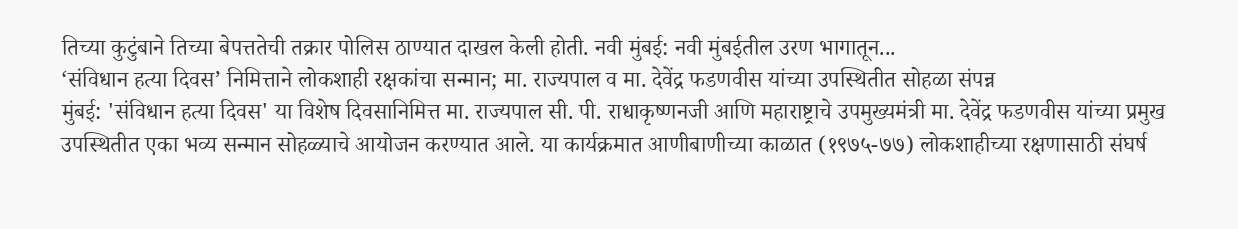तिच्या कुटुंबाने तिच्या बेपत्ततेची तक्रार पोलिस ठाण्यात दाखल केली होती. नवी मुंबई: नवी मुंबईतील उरण भागातून...
‘संविधान हत्या दिवस’ निमित्ताने लोकशाही रक्षकांचा सन्मान; मा. राज्यपाल व मा. देवेंद्र फडणवीस यांच्या उपस्थितीत सोहळा संपन्न
मुंबई: 'संविधान हत्या दिवस' या विशेष दिवसानिमित्त मा. राज्यपाल सी. पी. राधाकृष्णनजी आणि महाराष्ट्राचे उपमुख्यमंत्री मा. देवेंद्र फडणवीस यांच्या प्रमुख उपस्थितीत एका भव्य सन्मान सोहळ्याचे आयोजन करण्यात आले. या कार्यक्रमात आणीबाणीच्या काळात (१९७५-७७) लोकशाहीच्या रक्षणासाठी संघर्ष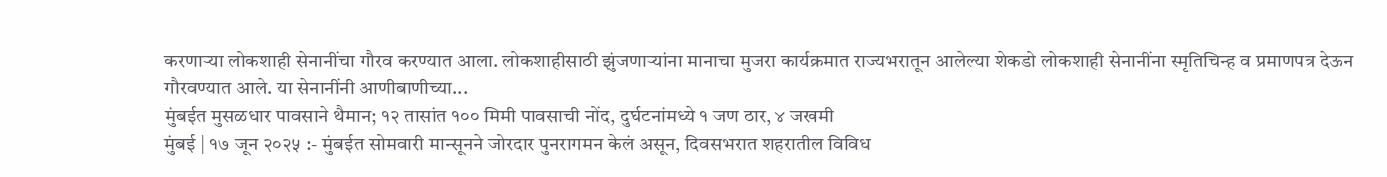करणाऱ्या लोकशाही सेनानींचा गौरव करण्यात आला. लोकशाहीसाठी झुंजणाऱ्यांना मानाचा मुजरा कार्यक्रमात राज्यभरातून आलेल्या शेकडो लोकशाही सेनानींना स्मृतिचिन्ह व प्रमाणपत्र देऊन गौरवण्यात आले. या सेनानींनी आणीबाणीच्या...
मुंबईत मुसळधार पावसाने थैमान; १२ तासांत १०० मिमी पावसाची नोंद, दुर्घटनांमध्ये १ जण ठार, ४ जखमी
मुंबई | १७ जून २०२५ :- मुंबईत सोमवारी मान्सूनने जोरदार पुनरागमन केलं असून, दिवसभरात शहरातील विविध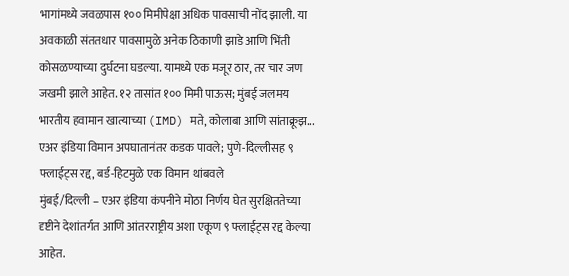भागांमध्ये जवळपास १०० मिमीपेक्षा अधिक पावसाची नोंद झाली. या अवकाळी संततधार पावसामुळे अनेक ठिकाणी झाडे आणि भिंती कोसळण्याच्या दुर्घटना घडल्या. यामध्ये एक मजूर ठार, तर चार जण जखमी झाले आहेत. १२ तासांत १०० मिमी पाऊस; मुंबई जलमय भारतीय हवामान खात्याच्या (IMD) मते, कोलाबा आणि सांताक्रूझ...
एअर इंडिया विमान अपघातानंतर कडक पावले; पुणे-दिल्लीसह ९ फ्लाईट्स रद्द, बर्ड-हिटमुळे एक विमान थांबवले
मुंबई/दिल्ली – एअर इंडिया कंपनीने मोठा निर्णय घेत सुरक्षिततेच्या दृष्टीने देशांतर्गत आणि आंतरराष्ट्रीय अशा एकूण ९ फ्लाईट्स रद्द केल्या आहेत.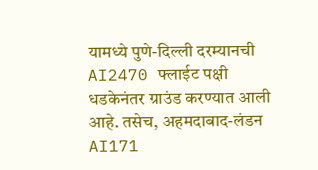यामध्ये पुणे-दिल्ली दरम्यानची AI2470 फ्लाईट पक्षी धडकेनंतर ग्राउंड करण्यात आली आहे. तसेच, अहमदाबाद-लंडन AI171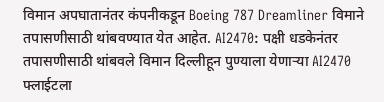विमान अपघातानंतर कंपनीकडून Boeing 787 Dreamliner विमाने तपासणीसाठी थांबवण्यात येत आहेत. AI2470: पक्षी धडकेनंतर तपासणीसाठी थांबवले विमान दिल्लीहून पुण्याला येणाऱ्या AI2470 फ्लाईटला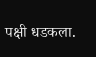पक्षी धडकला.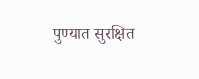पुण्यात सुरक्षित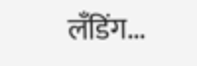लँडिंग...